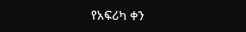የአፍሪካ ቀን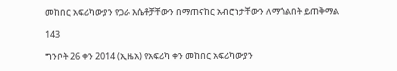መከበር አፍሪካውያን የጋራ እሴቶቻቸውን በማጠናከር አብሮነታቸውን ለማጎልበት ይጠቅማል

143

ግንቦት 26 ቀን 2014 (ኢዜአ) የአፍሪካ ቀን መከበር አፍሪካውያን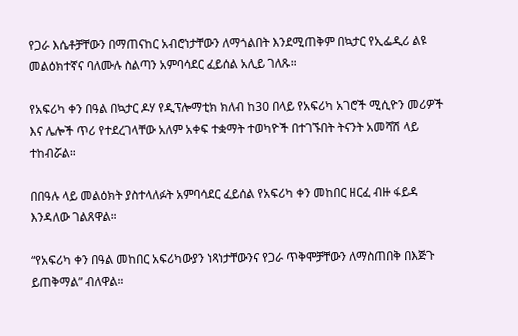የጋራ እሴቶቻቸውን በማጠናከር አብሮነታቸውን ለማጎልበት እንደሚጠቅም በኳታር የኢፌዲሪ ልዩ መልዕክተኛና ባለሙሉ ስልጣን አምባሳደር ፈይሰል አሊይ ገለጹ።

የአፍሪካ ቀን በዓል በኳታር ዶሃ የዲፕሎማቲክ ክለብ ከ30 በላይ የአፍሪካ አገሮች ሚሲዮን መሪዎች እና ሌሎች ጥሪ የተደረገላቸው አለም አቀፍ ተቋማት ተወካዮች በተገኙበት ትናንት አመሻሽ ላይ ተከብሯል።

በበዓሉ ላይ መልዕክት ያስተላለፉት አምባሳደር ፈይሰል የአፍሪካ ቀን መከበር ዘርፈ ብዙ ፋይዳ እንዳለው ገልጸዋል።

“የአፍሪካ ቀን በዓል መከበር አፍሪካውያን ነጻነታቸውንና የጋራ ጥቅሞቻቸውን ለማስጠበቅ በእጅጉ ይጠቅማል” ብለዋል።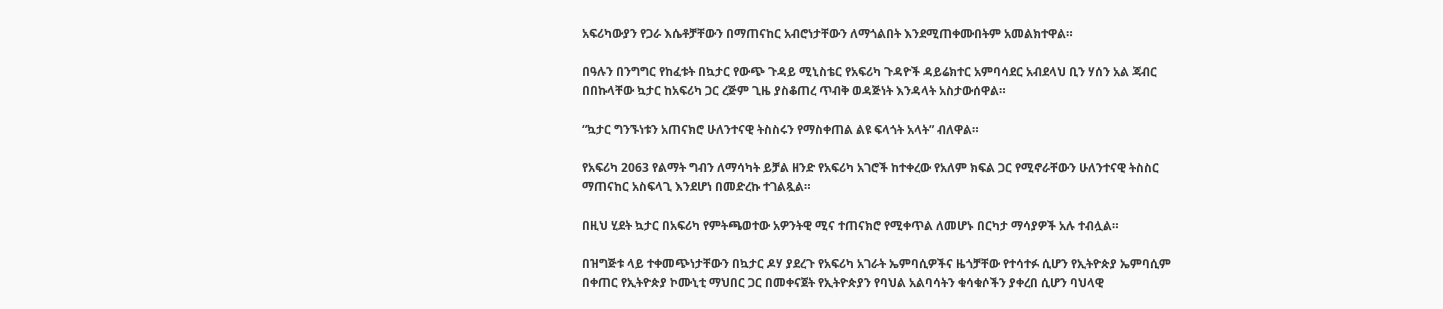አፍሪካውያን የጋራ እሴቶቻቸውን በማጠናከር አብሮነታቸውን ለማጎልበት እንደሚጠቀሙበትም አመልክተዋል።

በዓሉን በንግግር የከፈቱት በኳታር የውጭ ጉዳይ ሚኒስቴር የአፍሪካ ጉዳዮች ዳይሬክተር አምባሳደር አብደላህ ቢን ሃሰን አል ጃብር በበኩላቸው ኳታር ከአፍሪካ ጋር ረጅም ጊዜ ያስቆጠረ ጥብቅ ወዳጅነት እንዳላት አስታውሰዋል።

“ኳታር ግንኙነቱን አጠናክሮ ሁለንተናዊ ትስስሩን የማስቀጠል ልዩ ፍላጎት አላት” ብለዋል።

የአፍሪካ 2063 የልማት ግብን ለማሳካት ይቻል ዘንድ የአፍሪካ አገሮች ከተቀረው የአለም ክፍል ጋር የሚኖራቸውን ሁለንተናዊ ትስስር ማጠናከር አስፍላጊ እንደሆነ በመድረኩ ተገልጿል።

በዚህ ሂደት ኳታር በአፍሪካ የምትጫወተው አዎንትዊ ሚና ተጠናክሮ የሚቀጥል ለመሆኑ በርካታ ማሳያዎች አሉ ተብሏል።

በዝግጅቱ ላይ ተቀመጭነታቸውን በኳታር ዶሃ ያደረጉ የአፍሪካ አገራት ኤምባሲዎችና ዜጎቻቸው የተሳተፉ ሲሆን የኢትዮጵያ ኤምባሲም በቀጠር የኢትዮጵያ ኮሙኒቲ ማህበር ጋር በመቀናጀት የኢትዮጵያን የባህል አልባሳትን ቁሳቁሶችን ያቀረበ ሲሆን ባህላዊ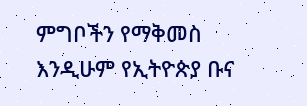ምግቦችን የማቅመስ እንዲሁም የኢትዮጵያ ቡና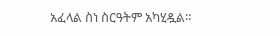አፈላል ስነ ስርዓትም አካሂዷል።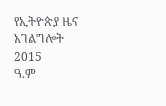የኢትዮጵያ ዜና አገልግሎት
2015
ዓ.ም